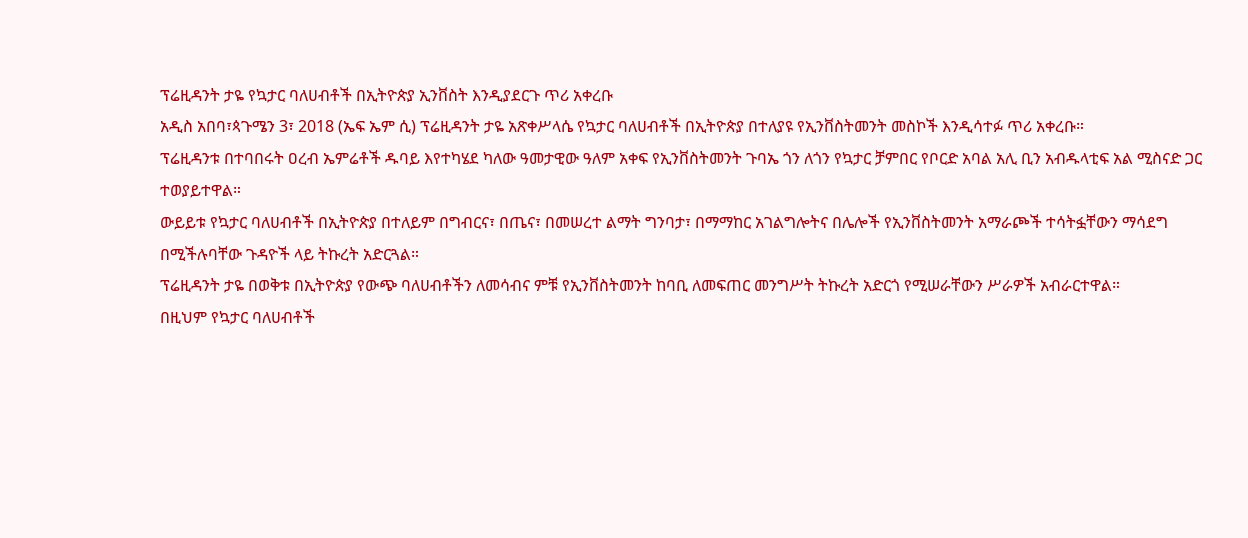ፕሬዚዳንት ታዬ የኳታር ባለሀብቶች በኢትዮጵያ ኢንቨስት እንዲያደርጉ ጥሪ አቀረቡ
አዲስ አበባ፣ጳጉሜን 3፣ 2018 (ኤፍ ኤም ሲ) ፕሬዚዳንት ታዬ አጽቀሥላሴ የኳታር ባለሀብቶች በኢትዮጵያ በተለያዩ የኢንቨስትመንት መስኮች እንዲሳተፉ ጥሪ አቀረቡ።
ፕሬዚዳንቱ በተባበሩት ዐረብ ኤምሬቶች ዱባይ እየተካሄደ ካለው ዓመታዊው ዓለም አቀፍ የኢንቨስትመንት ጉባኤ ጎን ለጎን የኳታር ቻምበር የቦርድ አባል አሊ ቢን አብዱላቲፍ አል ሚስናድ ጋር ተወያይተዋል።
ውይይቱ የኳታር ባለሀብቶች በኢትዮጵያ በተለይም በግብርና፣ በጤና፣ በመሠረተ ልማት ግንባታ፣ በማማከር አገልግሎትና በሌሎች የኢንቨስትመንት አማራጮች ተሳትፏቸውን ማሳደግ በሚችሉባቸው ጉዳዮች ላይ ትኩረት አድርጓል።
ፕሬዚዳንት ታዬ በወቅቱ በኢትዮጵያ የውጭ ባለሀብቶችን ለመሳብና ምቹ የኢንቨስትመንት ከባቢ ለመፍጠር መንግሥት ትኩረት አድርጎ የሚሠራቸውን ሥራዎች አብራርተዋል።
በዚህም የኳታር ባለሀብቶች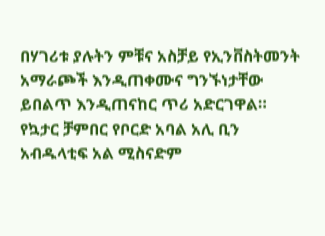በሃገሪቱ ያሉትን ምቹና አስቻይ የኢንቨስትመንት አማራጮች እንዲጠቀሙና ግንኙነታቸው ይበልጥ እንዲጠናከር ጥሪ አድርገዋል።
የኳታር ቻምበር የቦርድ አባል አሊ ቢን አብዱላቲፍ አል ሚስናድም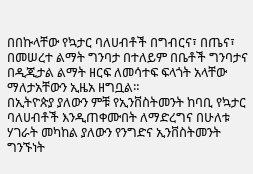በበኩላቸው የኳታር ባለሀብቶች በግብርና፣ በጤና፣ በመሠረተ ልማት ግንባታ በተለይም በቤቶች ግንባታና በዲጂታል ልማት ዘርፍ ለመሳተፍ ፍላጎት አላቸው ማለታአቸውን ኢዜአ ዘግቧል።
በኢትዮጵያ ያለውን ምቹ የኢንቨስትመንት ከባቢ የኳታር ባለሀብቶች እንዲጠቀሙበት ለማድረግና በሁለቱ ሃገራት መካከል ያለውን የንግድና ኢንቨስትመንት ግንኙነት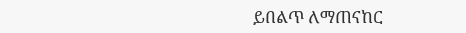ይበልጥ ለማጠናከር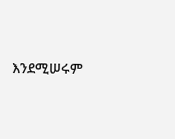እንደሚሠሩም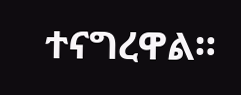ተናግረዋል።